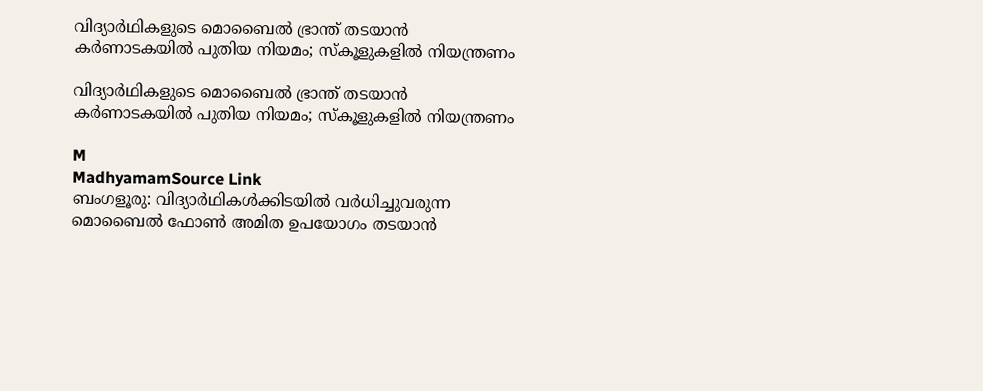വിദ്യാർഥികളുടെ മൊബൈൽ ഭ്രാന്ത് തടയാൻ കർണാടകയിൽ പുതിയ നിയമം; സ്കൂളുകളിൽ നിയന്ത്രണം

വിദ്യാർഥികളുടെ മൊബൈൽ ഭ്രാന്ത് തടയാൻ കർണാടകയിൽ പുതിയ നിയമം; സ്കൂളുകളിൽ നിയന്ത്രണം

M
MadhyamamSource Link
ബംഗളൂരു: വിദ്യാർഥികൾക്കിടയിൽ വർധിച്ചുവരുന്ന മൊബൈൽ ഫോൺ അമിത ഉപയോഗം തടയാൻ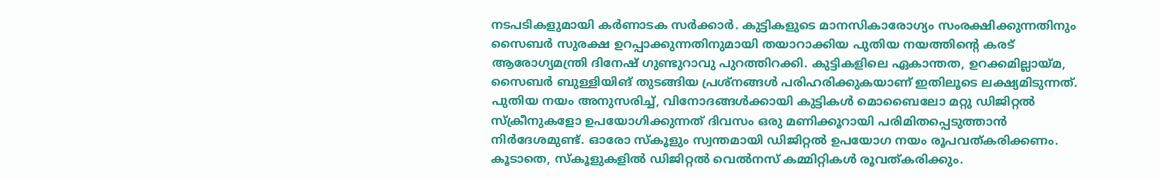നടപടികളുമായി കർണാടക സർക്കാർ. കുട്ടികളുടെ മാനസികാരോഗ്യം സംരക്ഷിക്കുന്നതിനും സൈബർ സുരക്ഷ ഉറപ്പാക്കുന്നതിനുമായി തയാറാക്കിയ പുതിയ നയത്തിന്റെ കരട് ആരോഗ്യമന്ത്രി ദിനേഷ് ഗുണ്ടുറാവു പുറത്തിറക്കി. കുട്ടികളിലെ ഏകാന്തത, ഉറക്കമില്ലായ്മ, സൈബർ ബുള്ളിയിങ് തുടങ്ങിയ പ്രശ്നങ്ങൾ പരിഹരിക്കുകയാണ് ഇതിലൂടെ ലക്ഷ്യമിടുന്നത്. പുതിയ നയം അനുസരിച്ച്, വിനോദങ്ങൾക്കായി കുട്ടികൾ മൊബൈലോ മറ്റു ഡിജിറ്റൽ സ്ക്രീനുകളോ ഉപയോഗിക്കുന്നത് ദിവസം ഒരു മണിക്കൂറായി പരിമിതപ്പെടുത്താൻ നിർദേശമുണ്ട്. ഓരോ സ്കൂളും സ്വന്തമായി ഡിജിറ്റൽ ഉപയോഗ നയം രൂപവത്കരിക്കണം. കൂടാതെ, സ്കൂളുകളിൽ ഡിജിറ്റൽ വെൽനസ് കമ്മിറ്റികൾ രൂവത്കരിക്കും.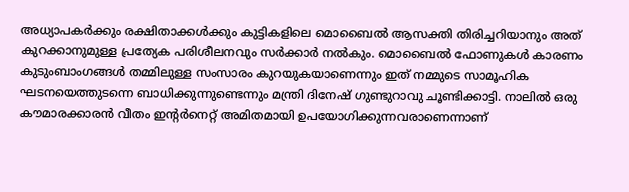അധ്യാപകർക്കും രക്ഷിതാക്കൾക്കും കുട്ടികളിലെ മൊബൈൽ ആസക്തി തിരിച്ചറിയാനും അത് കുറക്കാനുമുള്ള പ്രത്യേക പരിശീലനവും സർക്കാർ നൽകും. മൊബൈൽ ഫോണുകൾ കാരണം കുടുംബാംഗങ്ങൾ തമ്മിലുള്ള സംസാരം കുറയുകയാണെന്നും ഇത് നമ്മുടെ സാമൂഹിക ഘടനയെത്തുടന്നെ ബാധിക്കുന്നുണ്ടെന്നും മന്ത്രി ദിനേഷ് ഗുണ്ടുറാവു ചൂണ്ടിക്കാട്ടി. നാലിൽ ഒരു കൗമാരക്കാരൻ വീതം ഇന്റർനെറ്റ് അമിതമായി ഉപയോഗിക്കുന്നവരാണെന്നാണ്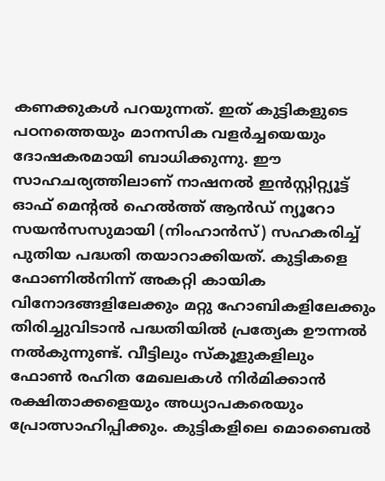കണക്കുകൾ പറയുന്നത്. ഇത് കുട്ടികളുടെ പഠനത്തെയും മാനസിക വളർച്ചയെയും ദോഷകരമായി ബാധിക്കുന്നു. ഈ സാഹചര്യത്തിലാണ് നാഷനൽ ഇൻസ്റ്റിറ്റ്യൂട്ട് ഓഫ് മെന്റൽ ഹെൽത്ത് ആൻഡ് ന്യൂറോ സയൻസസുമായി (നിംഹാൻസ്) സഹകരിച്ച് പുതിയ പദ്ധതി തയാറാക്കിയത്. കുട്ടികളെ ഫോണിൽനിന്ന് അകറ്റി കായിക വിനോദങ്ങളിലേക്കും മറ്റു ഹോബികളിലേക്കും തിരിച്ചുവിടാൻ പദ്ധതിയിൽ പ്രത്യേക ഊന്നൽ നൽകുന്നുണ്ട്. വീട്ടിലും സ്കൂളുകളിലും ഫോൺ രഹിത മേഖലകൾ നിർമിക്കാൻ രക്ഷിതാക്കളെയും അധ്യാപകരെയും പ്രോത്സാഹിപ്പിക്കും. കുട്ടികളിലെ മൊബൈൽ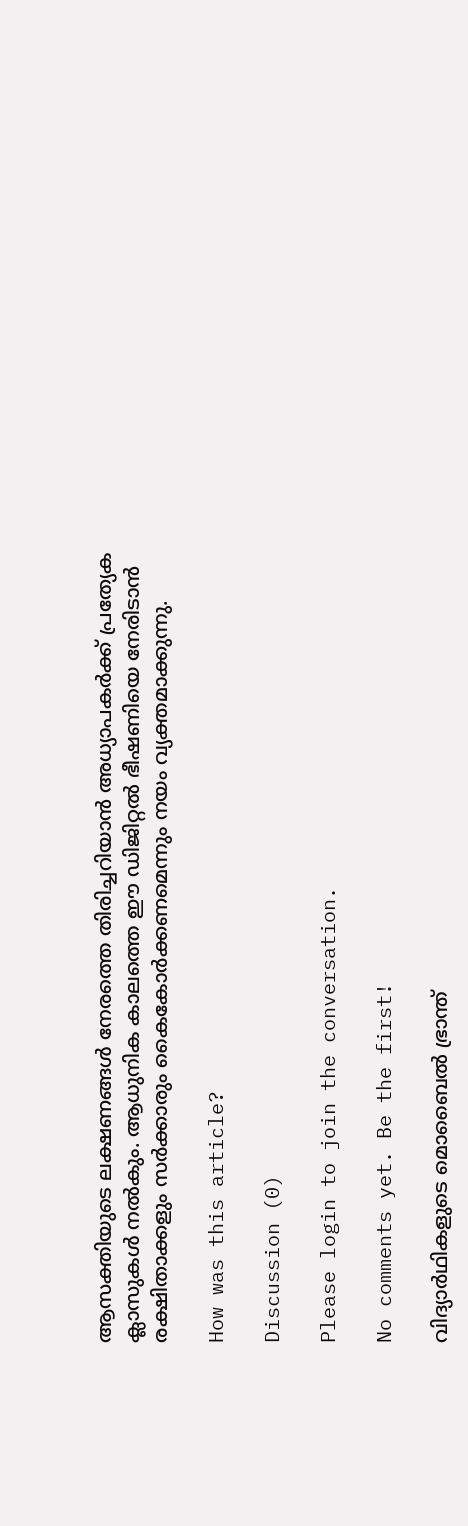ആസക്തിയുടെ ലക്ഷണങ്ങൾ നേരത്തെ തിരിച്ചറിയാൻ അധ്യാപകർക്ക് പ്രത്യേക ക്ലാസുകൾ നൽകും. ആധുനിക കാലത്തെ ഈ ഡിജിറ്റൽ ഭീഷണിയെ നേരിടാൻ രക്ഷിതാക്കളും സർക്കാരും കൈകോർക്കണമെന്നും നയം വ്യക്തമാക്കുന്നു.

How was this article?

Discussion (0)

Please login to join the conversation.

No comments yet. Be the first!

വിദ്യാർഥികളുടെ മൊബൈൽ ഭ്രാന്ത്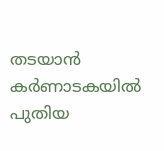തടയാൻ കർണാടകയിൽ പുതിയ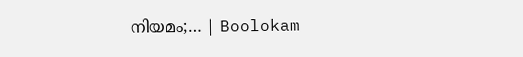നിയമം;… | Boolokam